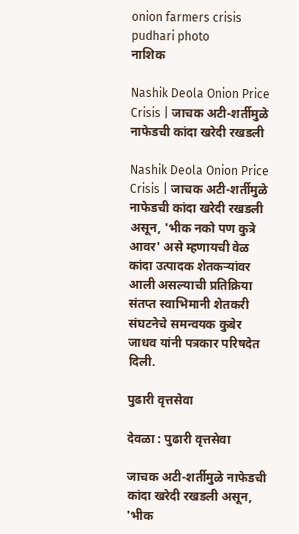onion farmers crisis pudhari photo
नाशिक

Nashik Deola Onion Price Crisis | जाचक अटी-शर्तीमुळे नाफेडची कांदा खरेदी रखडली

Nashik Deola Onion Price Crisis | जाचक अटी-शर्तीमुळे नाफेडची कांदा खरेदी रखडली असून, 'भीक नको पण कुत्रे आवर' असे म्हणायची वेळ कांदा उत्पादक शेतकऱ्यांवर आली असल्याची प्रतिक्रिया संतप्त स्वाभिमानी शेतकरी संघटनेचे समन्वयक कुबेर जाधव यांनी पत्रकार परिषदेत दिली.

पुढारी वृत्तसेवा

देवळा : पुढारी वृत्तसेवा

जाचक अटी-शर्तीमुळे नाफेडची कांदा खरेदी रखडली असून, 'भीक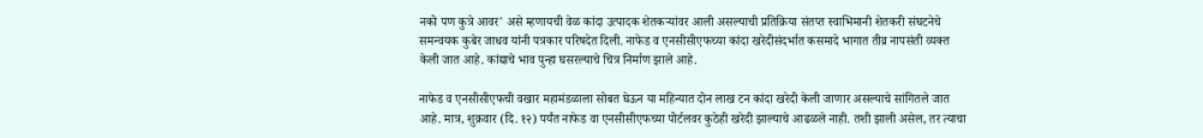नको पण कुत्रे आवर' असे म्हणायची वेळ कांदा उत्पादक शेतकऱ्यांवर आली असल्याची प्रतिक्रिया संतप्त स्वाभिमानी शेतकरी संघटनेचे समन्वयक कुबेर जाधव यांनी पत्रकार परिषदेत दिली. नाफेड व एनसीसीएफच्या कांदा खरेदीसंदर्भात कसमादे भागात तीव्र नापसंती व्यक्त केली जात आहे. कांद्याचे भाव पुन्हा घसरल्याचे चित्र निर्माण झाले आहे.

नाफेड व एनसीसीएफची वखार महामंडळाला सोबत घेऊन या महिन्यात दोन लाख टन कांदा खरेदी केली जाणार असल्याचे सांगितले जात आहे. मात्र, शुक्रवार (दि. १२) पर्यंत नाफेड वा एनसीसीएफच्या पोर्टलवर कुठेही खरेदी झाल्याचे आढळले नाही. तशी झाली असेल, तर त्याचा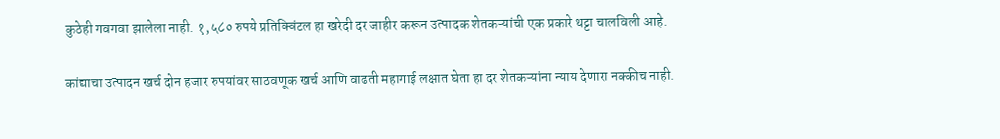कुठेही गवगवा झालेला नाही. १,५८० रुपये प्रतिक्विंटल हा खरेदी दर जाहीर करून उत्पादक शेतकऱ्यांची एक प्रकारे थट्टा चालविली आहे.

कांद्याचा उत्पादन खर्च दोन हजार रुपयांवर साठवणूक खर्च आणि वाढती महागाई लक्षात घेता हा दर शेतकऱ्यांना न्याय देणारा नक्कीच नाही.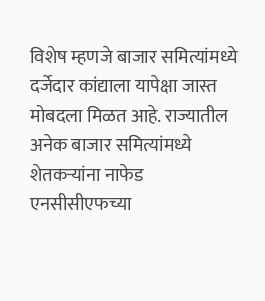विशेष म्हणजे बाजार समित्यांमध्ये दर्जेदार कांद्याला यापेक्षा जास्त मोबदला मिळत आहे. राज्यातील अनेक बाजार समित्यांमध्ये शेतकऱ्यांना नाफेड एनसीसीएफच्या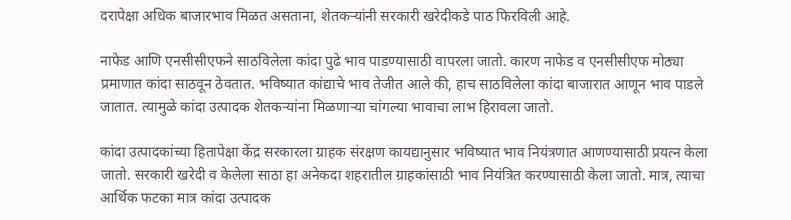दरापेक्षा अधिक बाजारभाव मिळत असताना, शेतकऱ्यांनी सरकारी खरेदीकडे पाठ फिरविली आहे.

नाफेड आणि एनसीसीएफने साठविलेला कांदा पुढे भाव पाडण्यासाठी वापरला जातो. कारण नाफेड व एनसीसीएफ मोठ्या प्रमाणात कांदा साठवून ठेवतात. भविष्यात कांद्याचे भाव तेजीत आले की, हाच साठविलेला कांदा बाजारात आणून भाव पाडले जातात. त्यामुळे कांदा उत्पादक शेतकऱ्यांना मिळणाऱ्या चांगल्या भावाचा लाभ हिरावला जातो.

कांदा उत्पादकांच्या हितापेक्षा केंद्र सरकारला ग्राहक संरक्षण कायद्यानुसार भविष्यात भाव नियंत्रणात आणण्यासाठी प्रयत्न केला जातो. सरकारी खरेदी व केलेला साठा हा अनेकदा शहरातील ग्राहकांसाठी भाव नियंत्रित करण्यासाठी केला जातो. मात्र, त्याचा आर्थिक फटका मात्र कांदा उत्पादक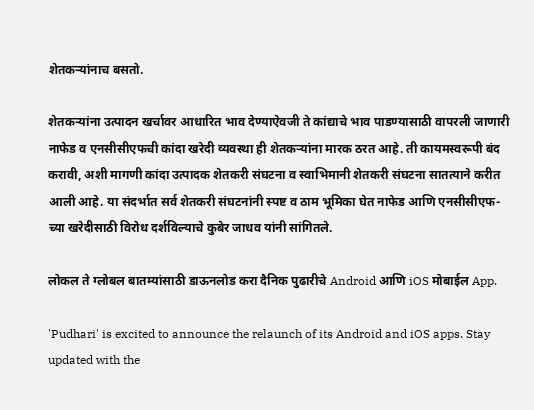शेतकऱ्यांनाच बसतो.

शेतकऱ्यांना उत्पादन खर्चावर आधारित भाव देण्याऐवजी ते कांद्याचे भाव पाडण्यासाठी वापरली जाणारी नाफेड व एनसीसीएफची कांदा खरेदी व्यवस्था ही शेतकऱ्यांना मारक ठरत आहे. ती कायमस्वरूपी बंद करावी, अशी मागणी कांदा उत्पादक शेतकरी संघटना व स्वाभिमानी शेतकरी संघटना सातत्याने करीत आली आहे. या संदर्भात सर्व शेतकरी संघटनांनी स्पष्ट व ठाम भूमिका घेत नाफेड आणि एनसीसीएफ-च्या खरेदीसाठी विरोध दर्शविल्याचे कुबेर जाधव यांनी सांगितले.

लोकल ते ग्लोबल बातम्यांसाठी डाऊनलोड करा दैनिक पुढारीचे Android आणि iOS मोबाईल App.

'Pudhari' is excited to announce the relaunch of its Android and iOS apps. Stay updated with the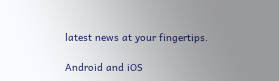latest news at your fingertips.

Android and iOS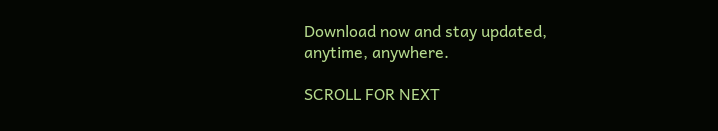Download now and stay updated, anytime, anywhere.

SCROLL FOR NEXT